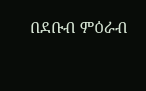በደቡብ ምዕራብ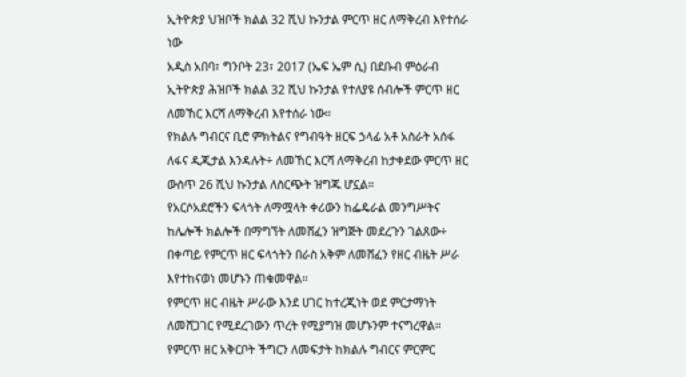ኢትዮጵያ ህዝቦች ክልል 32 ሺህ ኩንታል ምርጥ ዘር ለማቅረብ እየተሰራ ነው
አዲስ አበባ፣ ግንቦት 23፣ 2017 (ኤፍ ኤም ሲ) በደቡብ ምዕራብ ኢትዮጵያ ሕዝቦች ክልል 32 ሺህ ኩንታል የተለያዩ ሰብሎች ምርጥ ዘር ለመኸር እርሻ ለማቅረብ እየተሰራ ነው።
የክልሉ ግብርና ቢሮ ምክትልና የግብዓት ዘርፍ ኃላፊ አቶ አስራት አሰፋ ለፋና ዲጂታል እንዳሉት÷ ለመኸር እርሻ ለማቅረብ ከታቀደው ምርጥ ዘር ውስጥ 26 ሺህ ኩንታል ለስርጭት ዝግጁ ሆኗል።
የአርሶአደሮችን ፍላጎት ለማሟላት ቀሪውን ከፌዴራል መንግሥትና ከሌሎች ክልሎች በማግኘት ለመሸፈን ዝግጅት መደረጉን ገልጸው÷ በቀጣይ የምርጥ ዘር ፍላጎትን በራስ አቅም ለመሸፈን የዘር ብዜት ሥራ እየተከናወነ መሆኑን ጠቁመዋል።
የምርጥ ዘር ብዜት ሥራው እንደ ሀገር ከተረጂነት ወደ ምርታማነት ለመሸጋገር የሚደረገውን ጥረት የሚያግዝ መሆኑንም ተናግረዋል።
የምርጥ ዘር አቅርቦት ችግርን ለመፍታት ከክልሉ ግብርና ምርምር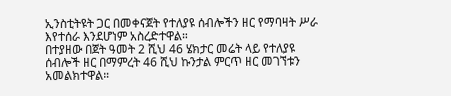ኢንስቲትዩት ጋር በመቀናጀት የተለያዩ ሰብሎችን ዘር የማባዛት ሥራ እየተሰራ እንደሆነም አስረድተዋል።
በተያዘው በጀት ዓመት 2 ሺህ 46 ሄክታር መሬት ላይ የተለያዩ ሰብሎች ዘር በማምረት 46 ሺህ ኩንታል ምርጥ ዘር መገኘቱን አመልክተዋል።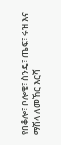የበቆሎ፣ ቦሎቄ፣ ስንዴ፣ ጤፍ፣ ሩዝ እና ማሽላ ለመኸር እርሻ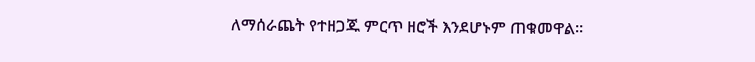ለማሰራጨት የተዘጋጁ ምርጥ ዘሮች እንደሆኑም ጠቁመዋል።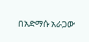በአድማሱ አራጋው